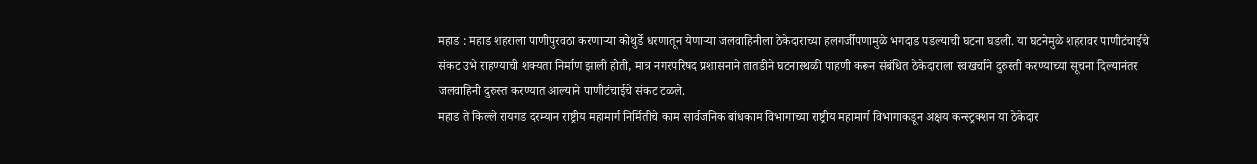महाड : महाड शहराला पाणीपुरवठा करणाऱ्या कोथुर्डे धरणातून येणाऱ्या जलवाहिनीला ठेकेदाराच्या हलगर्जीपणामुळे भगदाड पडल्याची घटना घडली. या घटनेमुळे शहरावर पाणीटंचाईचे संकट उभे राहण्याची शक्यता निर्माण झाली होती, मात्र नगरपरिषद प्रशासनाने तातडीने घटनास्थळी पाहणी करून संबंधित ठेकेदाराला स्वखर्चाने दुरुस्ती करण्याच्या सूचना दिल्यानंतर जलवाहिनी दुरुस्त करण्यात आल्याने पाणीटंचाईचे संकट टळले.
महाड ते किल्ले रायगड दरम्यान राष्ट्रीय महामार्ग निर्मितीचे काम सार्वजनिक बांधकाम विभागाच्या राष्ट्रीय महामार्ग विभागाकडून अक्षय कन्स्ट्रक्शन या ठेकेदार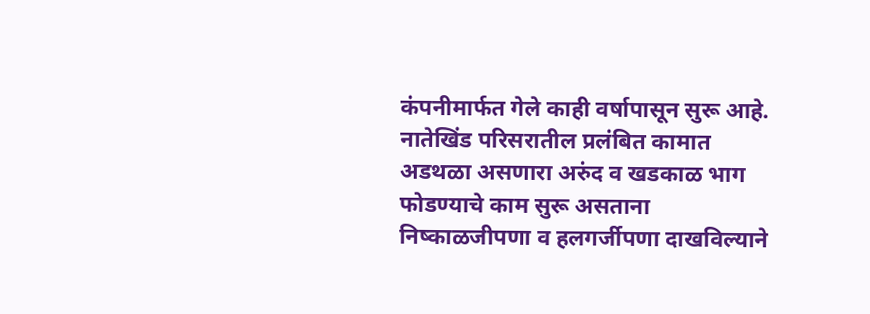कंपनीमार्फत गेले काही वर्षापासून सुरू आहे. नातेखिंड परिसरातील प्रलंबित कामात अडथळा असणारा अरुंद व खडकाळ भाग फोडण्याचे काम सुरू असताना निष्काळजीपणा व हलगर्जीपणा दाखविल्याने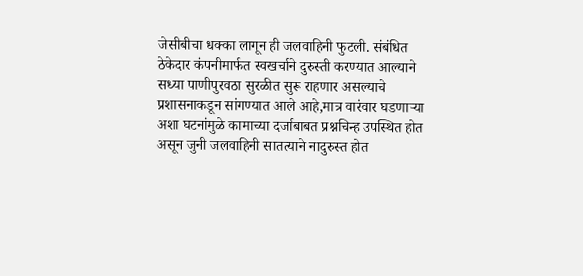जेसीबीचा धक्का लागून ही जलवाहिनी फुटली. संबंधित ठेकेदार कंपनीमार्फत स्वखर्चाने दुरुस्ती करण्यात आल्याने सध्या पाणीपुरवठा सुरळीत सुरू राहणार असल्याचे प्रशासनाकडून सांगण्यात आले आहे,मात्र वारंवार घडणाऱ्या अशा घटनांमुळे कामाच्या दर्जाबाबत प्रश्नचिन्ह उपस्थित होत
असून जुनी जलवाहिनी सातत्याने नादुरुस्त होत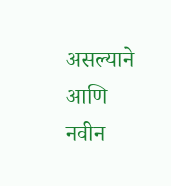असल्याने आणि नवीन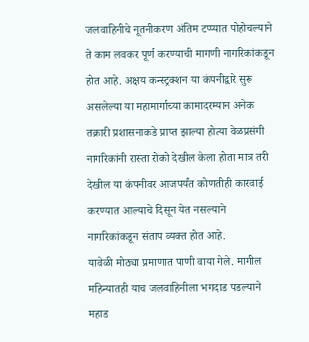जलवाहिनीचे नूतनीकरण अंतिम टप्प्यात पोहोचल्याने ते काम लवकर पूर्ण करण्याची मागणी नागरिकांकडून होत आहे. अक्षय कन्स्ट्रक्शन या कंपनीद्वारे सुरू असलेल्या या महामार्गाच्या कामादरम्यान अनेक तक्रारी प्रशासनाकडे प्राप्त झाल्या होत्या वेळप्रसंगी नागरिकांनी रास्ता रोको देखील केला होता मात्र तरी देखील या कंपनीवर आजपर्यंत कोणतीही कारवाई करण्यात आल्याचे दिसून येत नसल्याने नागरिकांकडून संताप व्यक्त होत आहे.
यावेळी मोठ्या प्रमाणात पाणी वाया गेले. मागील महिन्यातही याच जलवाहिनीला भगदाड पडल्याने महाड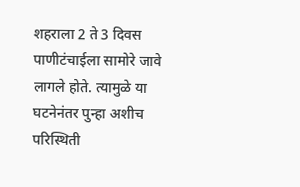शहराला 2 ते 3 दिवस पाणीटंचाईला सामोरे जावे लागले होते. त्यामुळे या घटनेनंतर पुन्हा अशीच परिस्थिती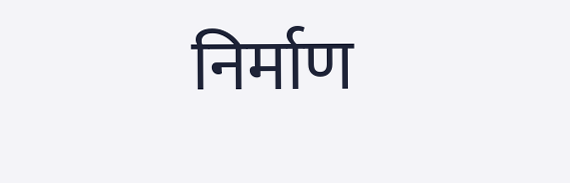निर्माण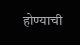होण्याची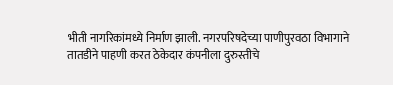भीती नागरिकांमध्ये निर्माण झाली. नगरपरिषदेच्या पाणीपुरवठा विभागाने तातडीने पाहणी करत ठेकेदार कंपनीला दुरुस्तीचे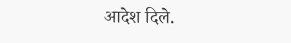आदेश दिले.